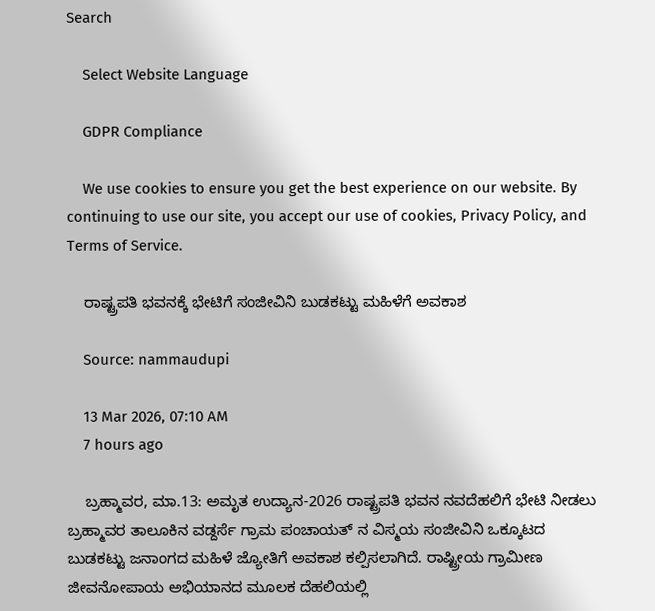Search

    Select Website Language

    GDPR Compliance

    We use cookies to ensure you get the best experience on our website. By continuing to use our site, you accept our use of cookies, Privacy Policy, and Terms of Service.

    ರಾಷ್ಟ್ರಪತಿ ಭವನಕ್ಕೆ ಭೇಟಿಗೆ ಸಂಜೀವಿನಿ ಬುಡಕಟ್ಟು ಮಹಿಳೆಗೆ ಅವಕಾಶ

    Source: nammaudupi

    13 Mar 2026, 07:10 AM
    7 hours ago

    ಬ್ರಹ್ಮಾವರ, ಮಾ.13: ಅಮೃತ ಉದ್ಯಾನ-2026 ರಾಷ್ಟ್ರಪತಿ ಭವನ ನವದೆಹಲಿಗೆ ಭೇಟಿ ನೀಡಲು ಬ್ರಹ್ಮಾವರ ತಾಲೂಕಿನ ವಡ್ದರ್ಸೆ ಗ್ರಾಮ ಪಂಚಾಯತ್ ನ ವಿಸ್ಮಯ ಸಂಜೀವಿನಿ ಒಕ್ಕೂಟದ ಬುಡಕಟ್ಟು ಜನಾಂಗದ ಮಹಿಳೆ ಜ್ಯೋತಿಗೆ ಅವಕಾಶ ಕಲ್ಪಿಸಲಾಗಿದೆ. ರಾಷ್ಟ್ರೀಯ ಗ್ರಾಮೀಣ ಜೀವನೋಪಾಯ ಅಭಿಯಾನದ ಮೂಲಕ ದೆಹಲಿಯಲ್ಲಿ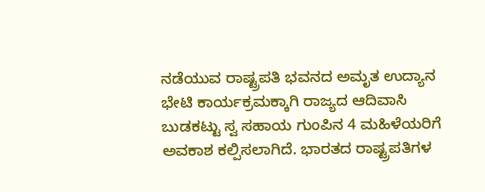ನಡೆಯುವ ರಾಷ್ಟ್ರಪತಿ ಭವನದ ಅಮೃತ ಉದ್ಯಾನ ಭೇಟಿ ಕಾರ್ಯಕ್ರಮಕ್ಕಾಗಿ ರಾಜ್ಯದ ಆದಿವಾಸಿ ಬುಡಕಟ್ಟು ಸ್ವ ಸಹಾಯ ಗುಂಪಿನ 4 ಮಹಿಳೆಯರಿಗೆ ಅವಕಾಶ ಕಲ್ಪಿಸಲಾಗಿದೆ. ಭಾರತದ ರಾಷ್ಟ್ರಪತಿಗಳ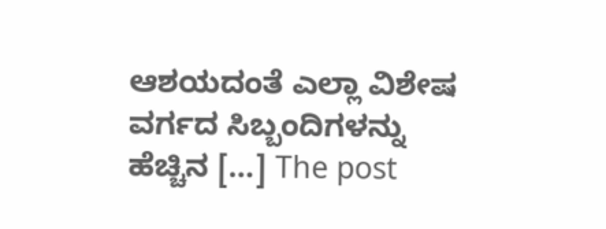ಆಶಯದಂತೆ ಎಲ್ಲಾ ವಿಶೇಷ ವರ್ಗದ ಸಿಬ್ಬಂದಿಗಳನ್ನು ಹೆಚ್ಚಿನ […] The post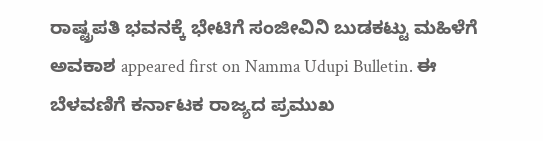ರಾಷ್ಟ್ರಪತಿ ಭವನಕ್ಕೆ ಭೇಟಿಗೆ ಸಂಜೀವಿನಿ ಬುಡಕಟ್ಟು ಮಹಿಳೆಗೆ ಅವಕಾಶ appeared first on Namma Udupi Bulletin. ಈ ಬೆಳವಣಿಗೆ ಕರ್ನಾಟಕ ರಾಜ್ಯದ ಪ್ರಮುಖ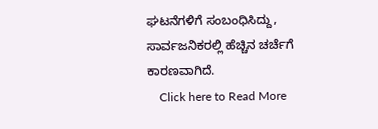ಘಟನೆಗಳಿಗೆ ಸಂಬಂಧಿಸಿದ್ದು, ಸಾರ್ವಜನಿಕರಲ್ಲಿ ಹೆಚ್ಚಿನ ಚರ್ಚೆಗೆ ಕಾರಣವಾಗಿದೆ.
    Click here to Read More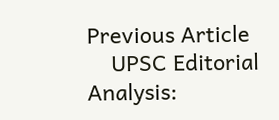Previous Article
    UPSC Editorial Analysis: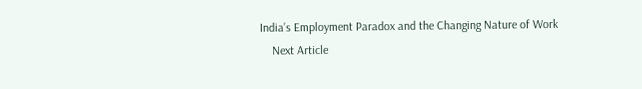India’s Employment Paradox and the Changing Nature of Work
    Next Article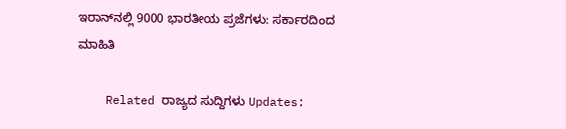ಇರಾನ್‌ನಲ್ಲಿ 9000 ಭಾರತೀಯ ಪ್ರಜೆಗಳು: ಸರ್ಕಾರದಿಂದ ಮಾಹಿತಿ

    Related ರಾಜ್ಯದ ಸುದ್ದಿಗಳು Updates: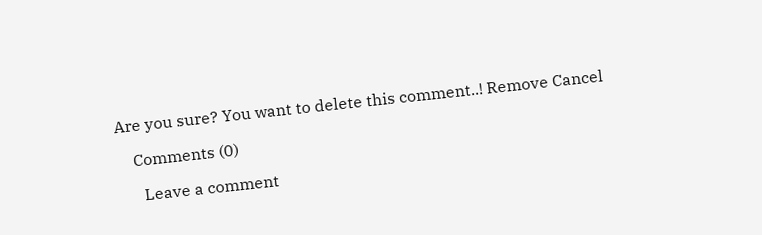Are you sure? You want to delete this comment..! Remove Cancel

    Comments (0)

      Leave a comment